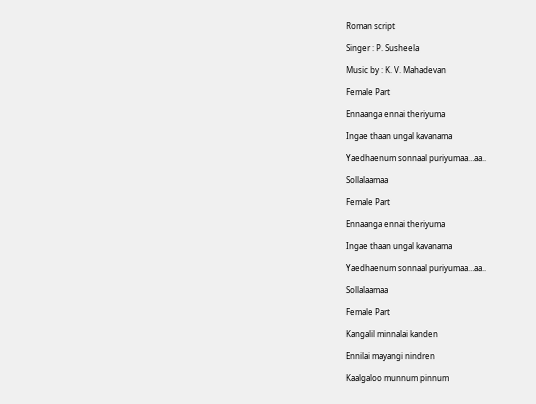Roman script

Singer : P. Susheela

Music by : K. V. Mahadevan

Female Part

Ennaanga ennai theriyuma

Ingae thaan ungal kavanama

Yaedhaenum sonnaal puriyumaa…aa..

Sollalaamaa

Female Part

Ennaanga ennai theriyuma

Ingae thaan ungal kavanama

Yaedhaenum sonnaal puriyumaa…aa..

Sollalaamaa

Female Part

Kangalil minnalai kanden

Ennilai mayangi nindren

Kaalgaloo munnum pinnum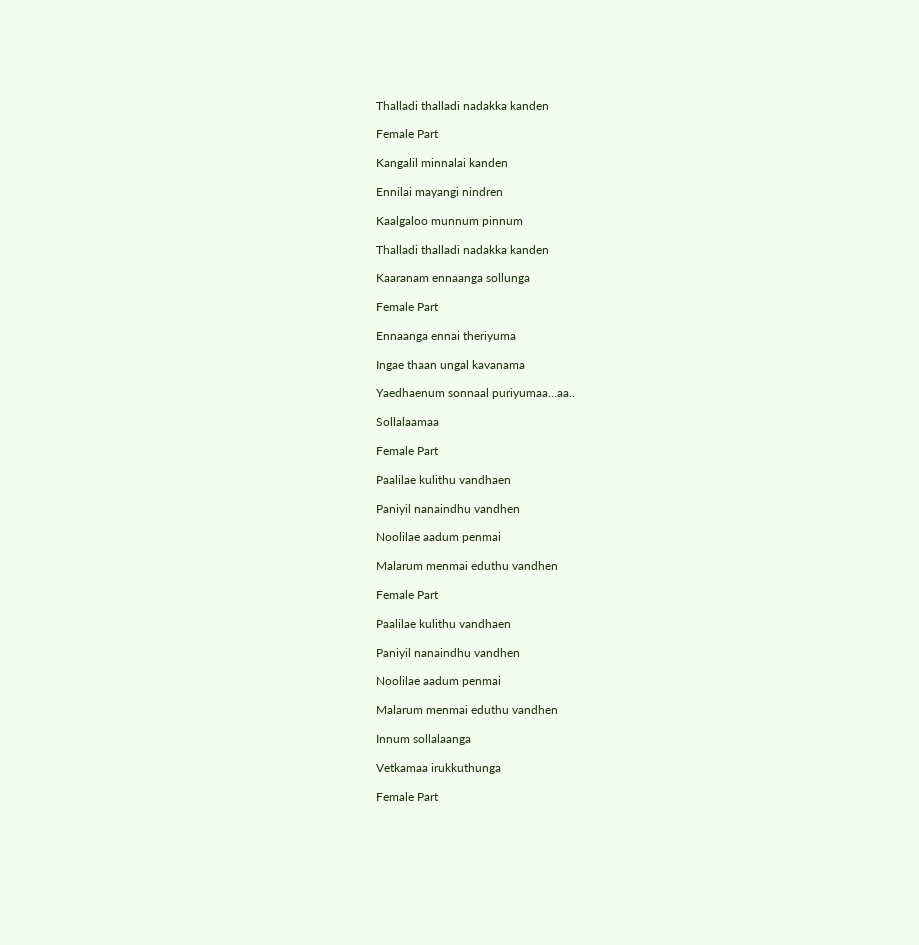Thalladi thalladi nadakka kanden

Female Part

Kangalil minnalai kanden

Ennilai mayangi nindren

Kaalgaloo munnum pinnum

Thalladi thalladi nadakka kanden

Kaaranam ennaanga sollunga

Female Part

Ennaanga ennai theriyuma

Ingae thaan ungal kavanama

Yaedhaenum sonnaal puriyumaa…aa..

Sollalaamaa

Female Part

Paalilae kulithu vandhaen

Paniyil nanaindhu vandhen

Noolilae aadum penmai

Malarum menmai eduthu vandhen

Female Part

Paalilae kulithu vandhaen

Paniyil nanaindhu vandhen

Noolilae aadum penmai

Malarum menmai eduthu vandhen

Innum sollalaanga

Vetkamaa irukkuthunga

Female Part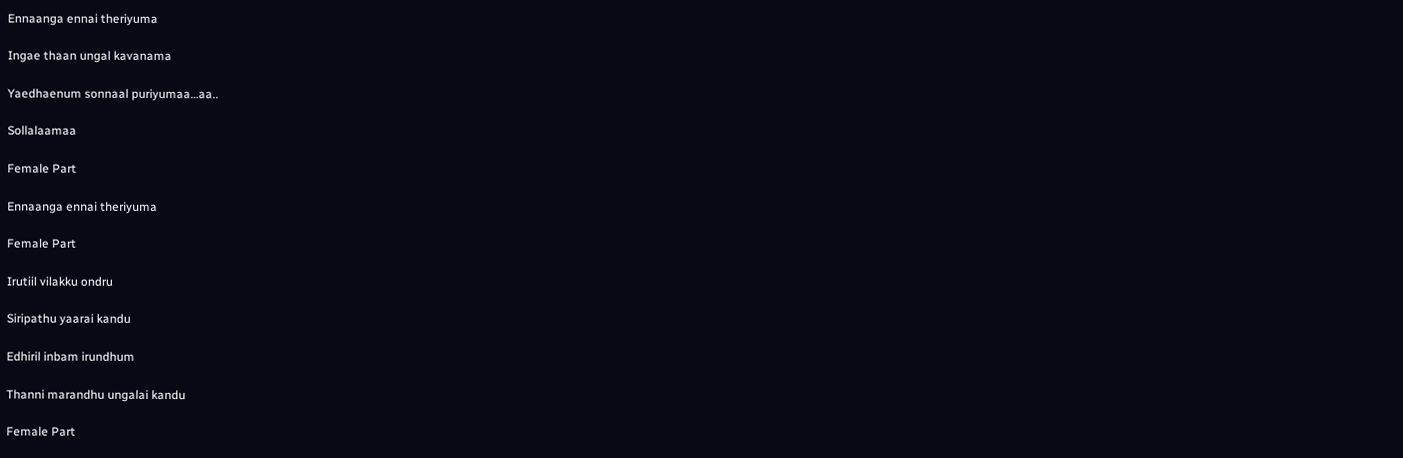Ennaanga ennai theriyuma

Ingae thaan ungal kavanama

Yaedhaenum sonnaal puriyumaa…aa..

Sollalaamaa

Female Part

Ennaanga ennai theriyuma

Female Part

Irutiil vilakku ondru

Siripathu yaarai kandu

Edhiril inbam irundhum

Thanni marandhu ungalai kandu

Female Part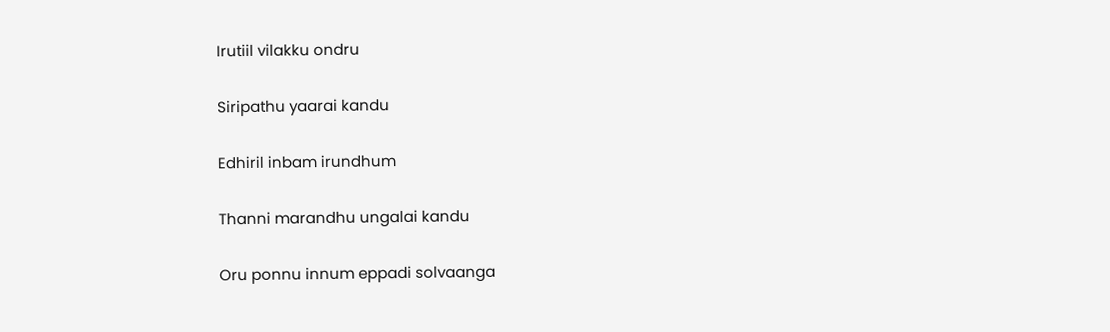Irutiil vilakku ondru

Siripathu yaarai kandu

Edhiril inbam irundhum

Thanni marandhu ungalai kandu

Oru ponnu innum eppadi solvaanga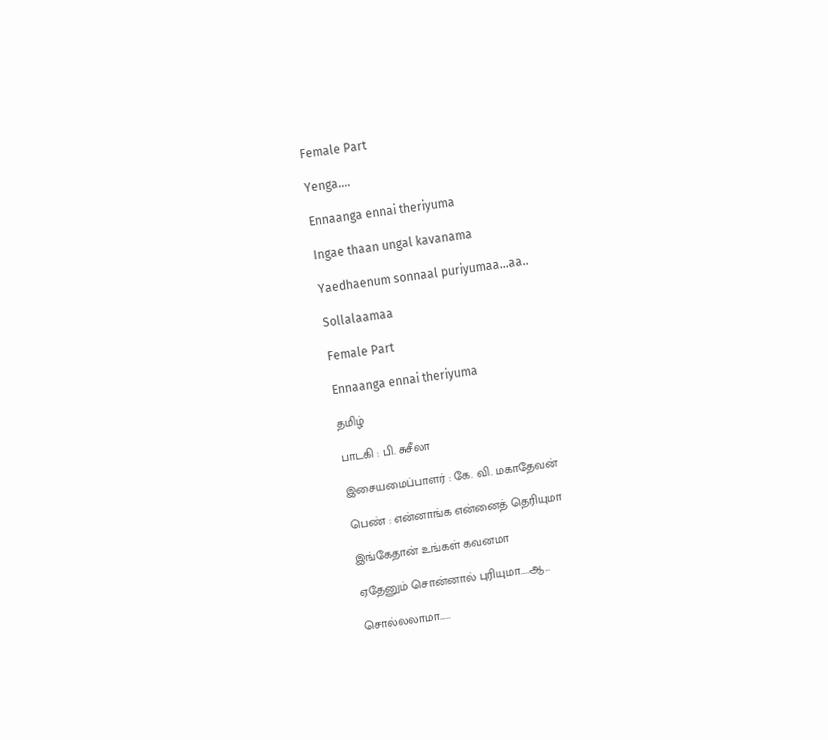Female Part

Yenga….

Ennaanga ennai theriyuma

Ingae thaan ungal kavanama

Yaedhaenum sonnaal puriyumaa…aa..

Sollalaamaa

Female Part

Ennaanga ennai theriyuma

தமிழ்

பாடகி : பி. சுசீலா

இசையமைப்பாளர் : கே. வி. மகாதேவன்

பெண் : என்னாங்க என்னைத் தெரியுமா

இங்கேதான் உங்கள் கவனமா

ஏதேனும் சொன்னால் புரியுமா.....ஆ...

சொல்லலாமா......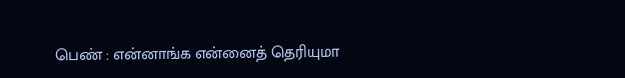பெண் : என்னாங்க என்னைத் தெரியுமா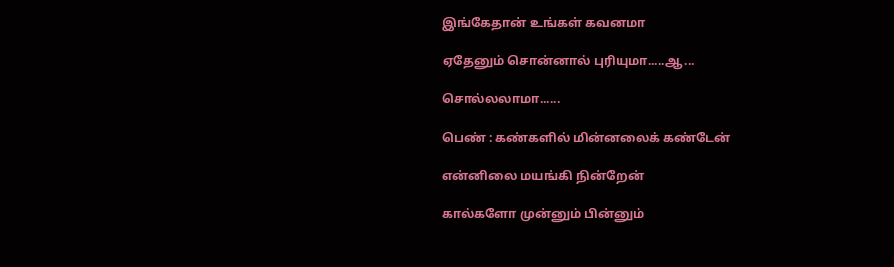இங்கேதான் உங்கள் கவனமா

ஏதேனும் சொன்னால் புரியுமா.....ஆ...

சொல்லலாமா......

பெண் : கண்களில் மின்னலைக் கண்டேன்

என்னிலை மயங்கி நின்றேன்

கால்களோ முன்னும் பின்னும்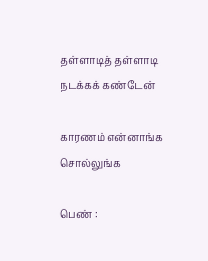தள்ளாடித் தள்ளாடி நடக்கக் கண்டேன்

காரணம் என்னாங்க சொல்லுங்க

பெண் :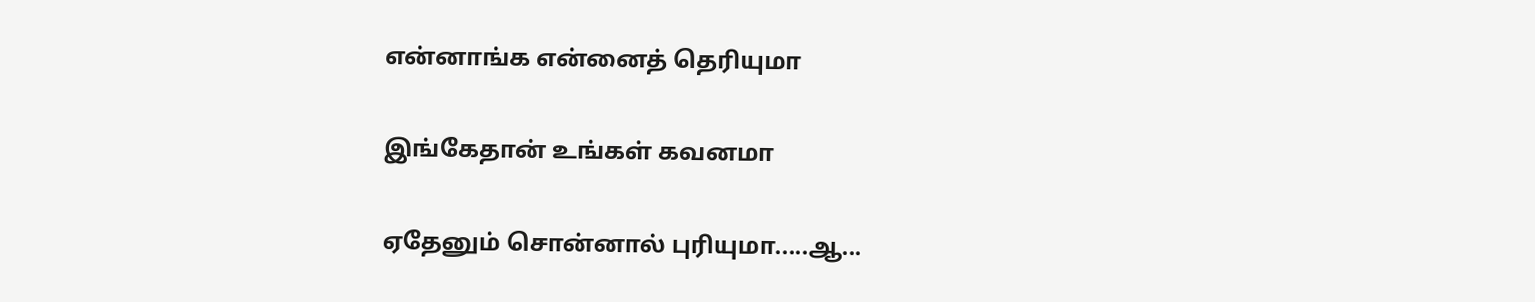என்னாங்க என்னைத் தெரியுமா

இங்கேதான் உங்கள் கவனமா

ஏதேனும் சொன்னால் புரியுமா.....ஆ...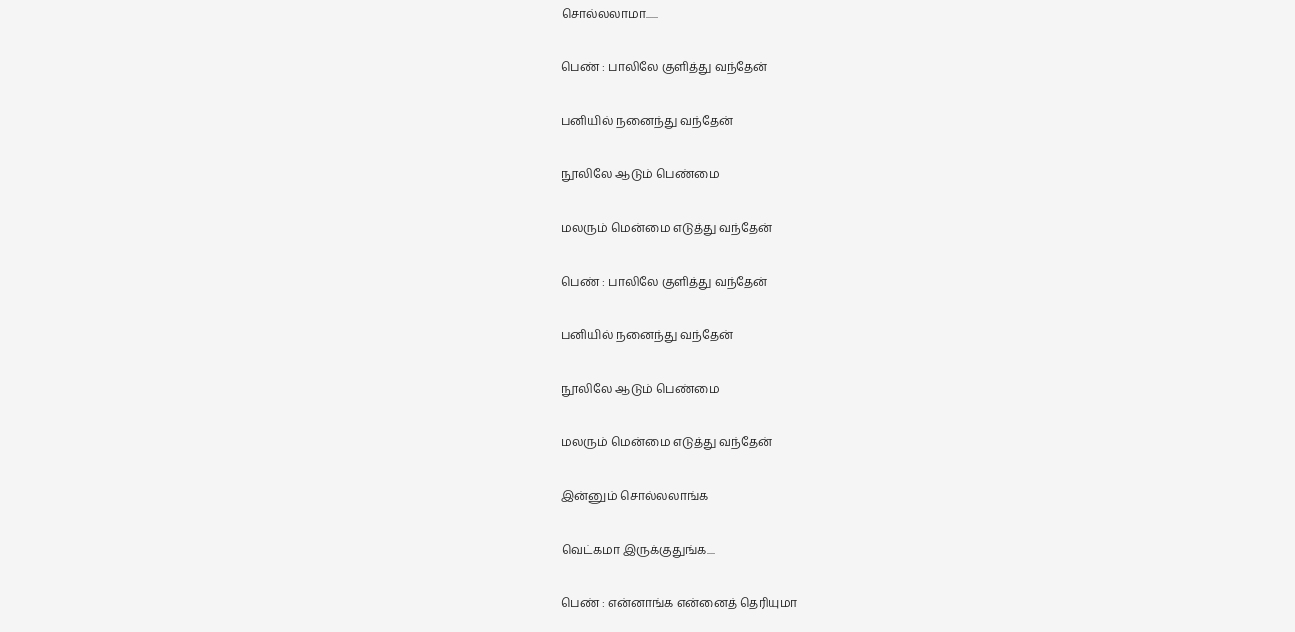சொல்லலாமா......

பெண் : பாலிலே குளித்து வந்தேன்

பனியில் நனைந்து வந்தேன்

நூலிலே ஆடும் பெண்மை

மலரும் மென்மை எடுத்து வந்தேன்

பெண் : பாலிலே குளித்து வந்தேன்

பனியில் நனைந்து வந்தேன்

நூலிலே ஆடும் பெண்மை

மலரும் மென்மை எடுத்து வந்தேன்

இன்னும் சொல்லலாங்க

வெட்கமா இருக்குதுங்க....

பெண் : என்னாங்க என்னைத் தெரியுமா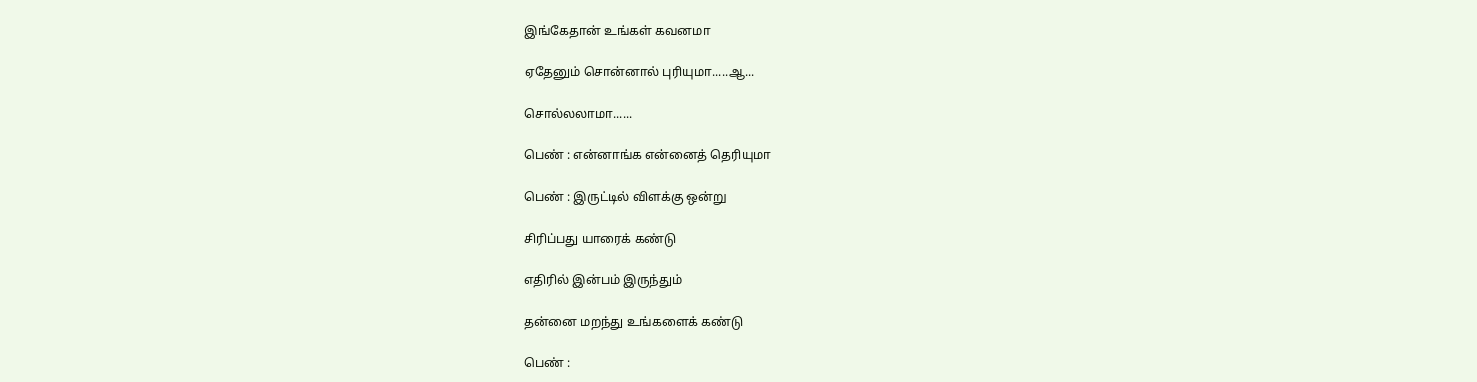இங்கேதான் உங்கள் கவனமா

ஏதேனும் சொன்னால் புரியுமா.....ஆ...

சொல்லலாமா......

பெண் : என்னாங்க என்னைத் தெரியுமா

பெண் : இருட்டில் விளக்கு ஒன்று

சிரிப்பது யாரைக் கண்டு

எதிரில் இன்பம் இருந்தும்

தன்னை மறந்து உங்களைக் கண்டு

பெண் :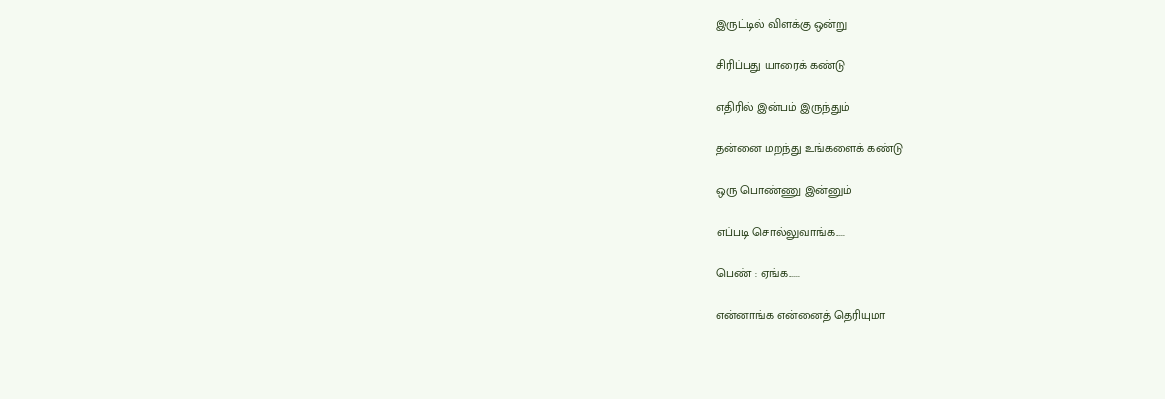இருட்டில் விளக்கு ஒன்று

சிரிப்பது யாரைக் கண்டு

எதிரில் இன்பம் இருந்தும்

தன்னை மறந்து உங்களைக் கண்டு

ஒரு பொண்ணு இன்னும்

எப்படி சொல்லுவாங்க.....

பெண் : ஏங்க......

என்னாங்க என்னைத் தெரியுமா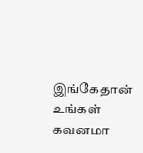இங்கேதான் உங்கள் கவனமா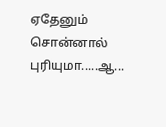ஏதேனும் சொன்னால் புரியுமா.....ஆ...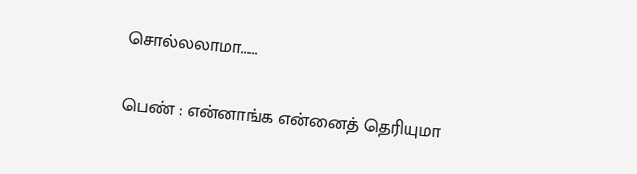சொல்லலாமா......

பெண் : என்னாங்க என்னைத் தெரியுமா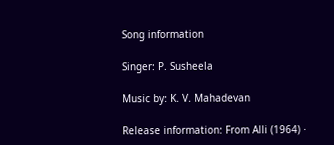Song information

Singer: P. Susheela

Music by: K. V. Mahadevan

Release information: From Alli (1964) ·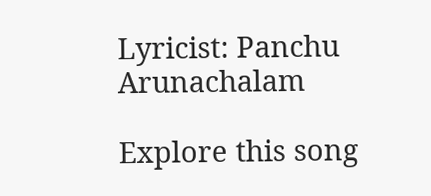Lyricist: Panchu Arunachalam

Explore this song